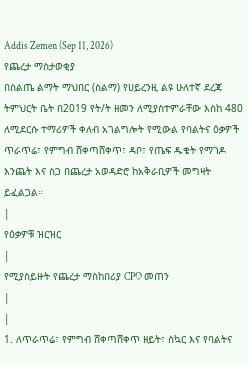Addis Zemen (Sep 11, 2026)
የጨረታ ማስታወቂያ
በስልጤ ልማት ማህበር (ስልማ) የሀይረንዚ ልዩ ሁለተኛ ደረጃ ትምህርት ቤት በ2019 የት/ት ዘመን ለሚያስተምራቸው እስከ 480 ለሚደርሱ ተማሪዎች ቀለብ አገልግሎት የሚውል የባልትና ዕቃዎች ጥራጥሬ፣ የምግብ ሸቀጣሸቀጥ፣ ዳቦ፣ የጤፍ ዱቄት የማገዶ እንጨት እና ስጋ በጨረታ አወዳድሮ ከአቅራቢዎች መግዛት ይፈልጋል።
|
የዕቃዎቹ ዝርዝር
|
የሚያስይዙት የጨረታ ማስከበሪያ CPO መጠን
|
|
1. ለጥራጥሬ፣ የምግብ ሸቀጣሸቀጥ ዘይት፣ ስኳር እና የባልትና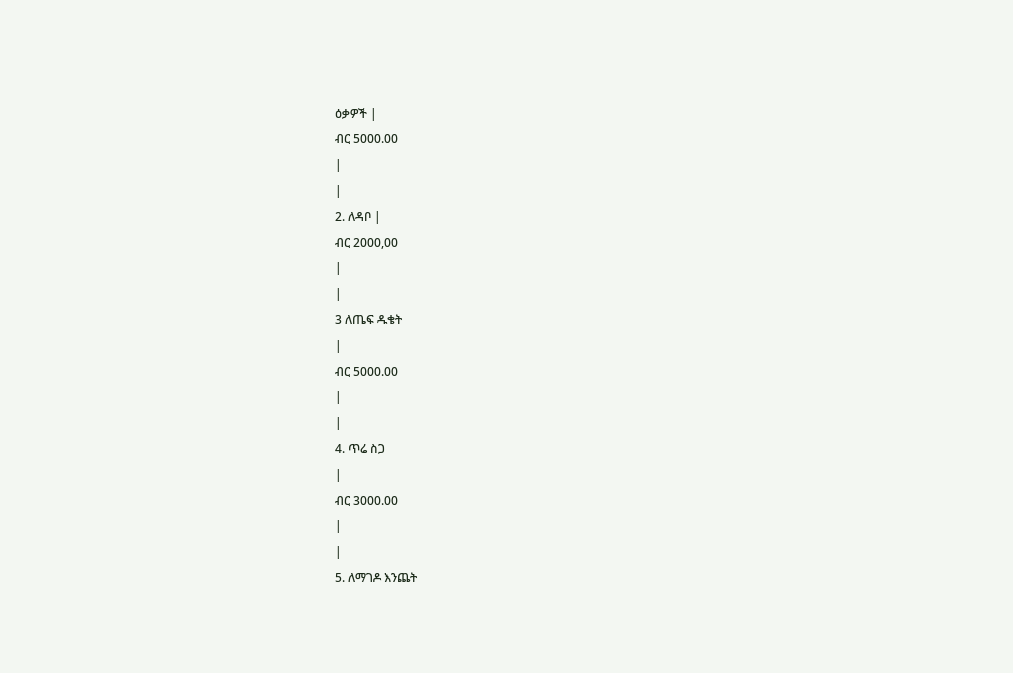ዕቃዎች |
ብር 5000.00
|
|
2. ለዳቦ |
ብር 2000,00
|
|
3 ለጤፍ ዱቄት
|
ብር 5000.00
|
|
4. ጥሬ ስጋ
|
ብር 3000.00
|
|
5. ለማገዶ እንጨት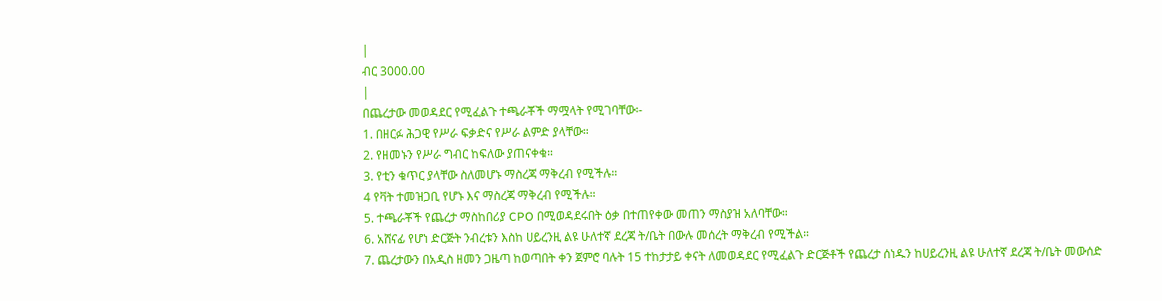|
ብር 3000.00
|
በጨረታው መወዳደር የሚፈልጉ ተጫራቾች ማሟላት የሚገባቸው፡-
1. በዘርፉ ሕጋዊ የሥራ ፍቃድና የሥራ ልምድ ያላቸው።
2. የዘመኑን የሥራ ግብር ከፍለው ያጠናቀቁ።
3. የቲን ቁጥር ያላቸው ስለመሆኑ ማስረጃ ማቅረብ የሚችሉ።
4 የቫት ተመዝጋቢ የሆኑ እና ማስረጃ ማቅረብ የሚችሉ።
5. ተጫራቾች የጨረታ ማስከበሪያ CPO በሚወዳደሩበት ዕቃ በተጠየቀው መጠን ማስያዝ አለባቸው።
6. አሸናፊ የሆነ ድርጅት ንብረቱን እስከ ሀይረንዚ ልዩ ሁለተኛ ደረጃ ት/ቤት በውሉ መሰረት ማቅረብ የሚችል።
7. ጨረታውን በአዲስ ዘመን ጋዜጣ ከወጣበት ቀን ጀምሮ ባሉት 15 ተከታታይ ቀናት ለመወዳደር የሚፈልጉ ድርጅቶች የጨረታ ሰነዱን ከሀይረንዚ ልዩ ሁለተኛ ደረጃ ት/ቤት መውሰድ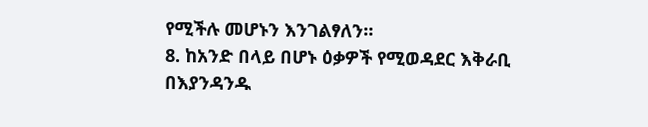የሚችሉ መሆኑን እንገልፃለን።
8. ከአንድ በላይ በሆኑ ዕቃዎች የሚወዳደር እቅራቢ በእያንዳንዱ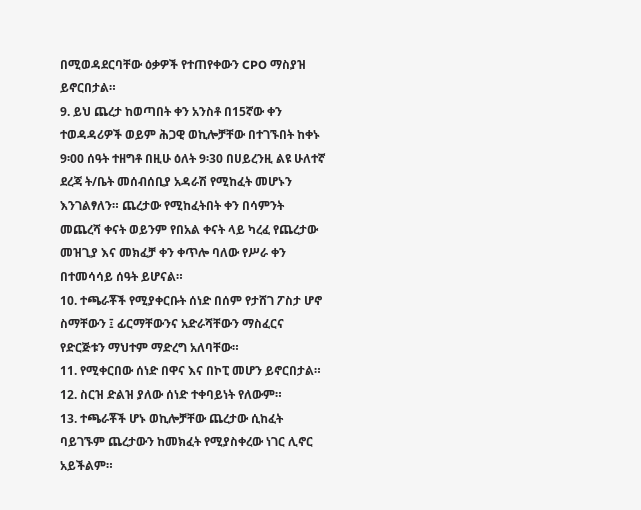በሚወዳደርባቸው ዕቃዎች የተጠየቀውን CPO ማስያዝ ይኖርበታል።
9. ይህ ጨረታ ከወጣበት ቀን አንስቶ በ15ኛው ቀን ተወዳዳሪዎች ወይም ሕጋዊ ወኪሎቻቸው በተገኙበት ከቀኑ 9፡00 ሰዓት ተዘግቶ በዚሁ ዕለት 9፡30 በሀይረንዚ ልዩ ሁለተኛ ደረጃ ት/ቤት መሰብሰቢያ አዳራሽ የሚከፈት መሆኑን እንገልፃለን። ጨረታው የሚከፈትበት ቀን በሳምንት መጨረሻ ቀናት ወይንም የበአል ቀናት ላይ ካረፈ የጨረታው መዝጊያ እና መክፈቻ ቀን ቀጥሎ ባለው የሥራ ቀን በተመሳሳይ ሰዓት ይሆናል።
10. ተጫራቾች የሚያቀርቡት ሰነድ በሰም የታሸገ ፖስታ ሆኖ ስማቸውን ፤ ፊርማቸውንና አድራሻቸውን ማስፈርና የድርጅቱን ማህተም ማድረግ አለባቸው።
11. የሚቀርበው ሰነድ በዋና እና በኮፒ መሆን ይኖርበታል።
12. ስርዝ ድልዝ ያለው ሰነድ ተቀባይነት የለውም።
13. ተጫራቾች ሆኑ ወኪሎቻቸው ጨረታው ሲከፈት ባይገኙም ጨረታውን ከመክፈት የሚያስቀረው ነገር ሊኖር አይችልም።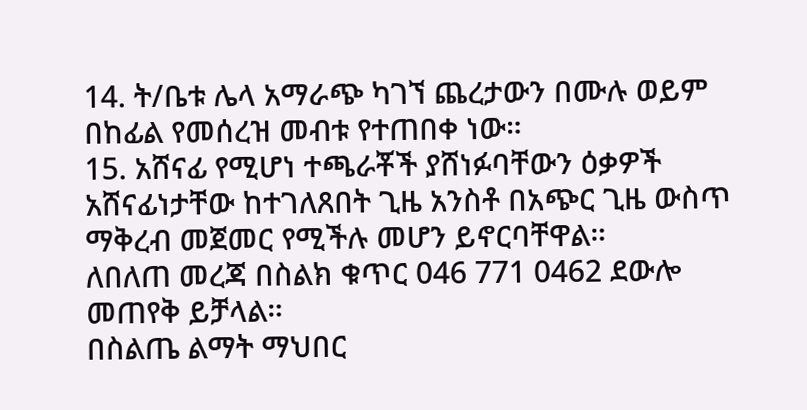14. ት/ቤቱ ሌላ አማራጭ ካገኘ ጨረታውን በሙሉ ወይም በከፊል የመሰረዝ መብቱ የተጠበቀ ነው።
15. አሸናፊ የሚሆነ ተጫራቾች ያሸነፉባቸውን ዕቃዎች አሸናፊነታቸው ከተገለጸበት ጊዜ አንስቶ በአጭር ጊዜ ውስጥ ማቅረብ መጀመር የሚችሉ መሆን ይኖርባቸዋል።
ለበለጠ መረጃ በስልክ ቁጥር 046 771 0462 ደውሎ መጠየቅ ይቻላል።
በስልጤ ልማት ማህበር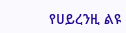የሀይረንዚ ልዩ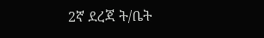2ኛ ደረጃ ት/ቤት